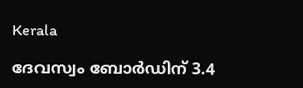Kerala

ദേവസ്വം ബോർഡിന് 3.4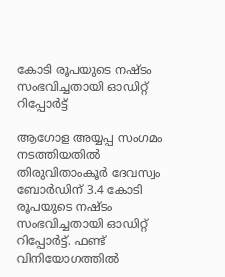കോടി രൂപയുടെ നഷ്ടം സംഭവിച്ചതായി ഓഡിറ്റ് റിപ്പോർട്ട്

ആഗോള അയ്യപ്പ സംഗമം നടത്തിയതിൽ തിരുവിതാംകൂർ ദേവസ്വം ബോർഡിന് 3.4 കോടി രൂപയുടെ നഷ്ടം സംഭവിച്ചതായി ഓഡിറ്റ് റിപ്പോർട്ട്. ഫണ്ട് വിനിയോഗത്തിൽ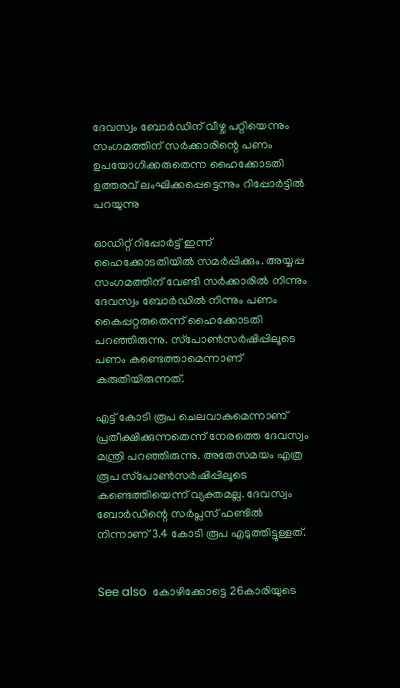ദേവസ്വം ബോർഡിന് വീഴ്ച പറ്റിയെന്നും സംഗമത്തിന് സർക്കാരിന്റെ പണം ഉപയോഗിക്കരുതെന്ന ഹൈക്കോടതി ഉത്തരവ് ലംഘിക്കപ്പെട്ടെന്നും റിപ്പോർട്ടിൽ പറയുന്നു

ഓഡിറ്റ് റിപ്പോർട്ട് ഇന്ന് ഹൈക്കോടതിയിൽ സമർപ്പിക്കും. അയ്യപ്പ സംഗമത്തിന് വേണ്ടി സർക്കാരിൽ നിന്നും ദേവസ്വം ബോർഡിൽ നിന്നും പണം കൈപ്പറ്റരുതെന്ന് ഹൈക്കോടതി പറഞ്ഞിരുന്നു. സ്‌പോൺസർഷിപ്പിലൂടെ പണം കണ്ടെത്താമെന്നാണ് കരുതിയിരുന്നത്.

എട്ട് കോടി രൂപ ചെലവാകുമെന്നാണ് പ്രതീക്ഷിക്കുന്നതെന്ന് നേരത്തെ ദേവസ്വം മന്ത്രി പറഞ്ഞിരുന്നു. അതേസമയം എത്ര രൂപ സ്‌പോൺസർഷിപ്പിലൂടെ കണ്ടെത്തിയെന്ന് വ്യക്തമല്ല. ദേവസ്വം ബോർഡിന്റെ സർപ്ലസ് ഫണ്ടിൽ നിന്നാണ് 3.4 കോടി രൂപ എടുത്തിട്ടുള്ളത്.


See also  കോഴിക്കോട്ടെ 26കാരിയുടെ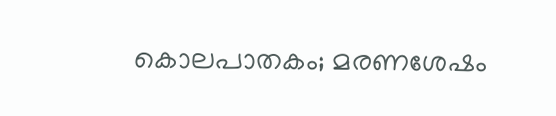കൊലപാതകം; മരണശേഷം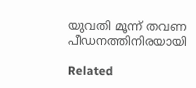യുവതി മൂന്ന് തവണ പീഡനത്തിനിരയായി

Related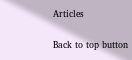Articles

Back to top button